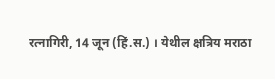रत्नागिरी, 14 जून (हिं.स.) । येथील क्षत्रिय मराठा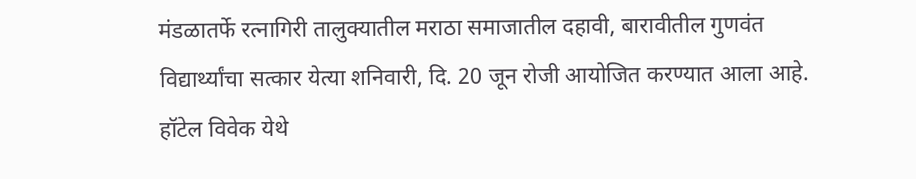मंडळातर्फे रत्नागिरी तालुक्यातील मराठा समाजातील दहावी, बारावीतील गुणवंत विद्यार्थ्यांचा सत्कार येत्या शनिवारी, दि. 20 जून रोजी आयोजित करण्यात आला आहे.
हॉटेल विवेक येथे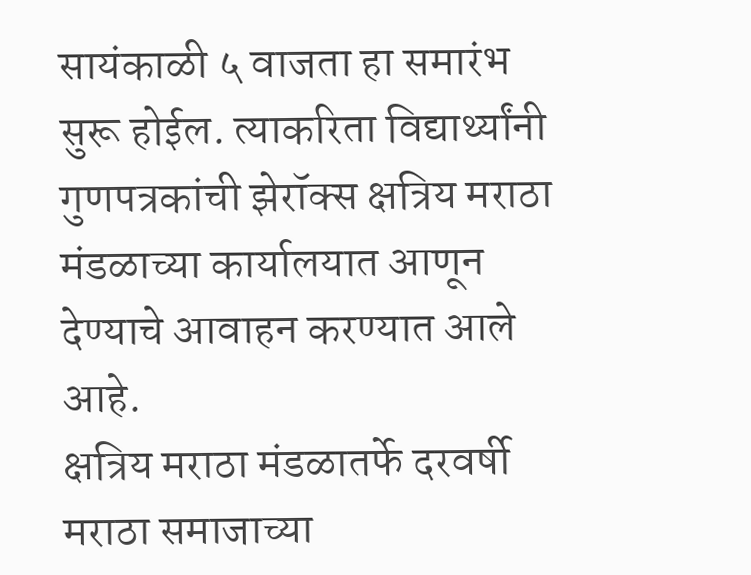सायंकाळी ५ वाजता हा समारंभ सुरू होईल. त्याकरिता विद्यार्थ्यांनी गुणपत्रकांची झेरॉक्स क्षत्रिय मराठा मंडळाच्या कार्यालयात आणून देण्याचे आवाहन करण्यात आले आहे.
क्षत्रिय मराठा मंडळातर्फे दरवर्षी मराठा समाजाच्या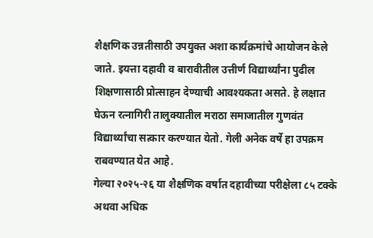शैक्षणिक उन्नतीसाठी उपयुक्त अशा कार्यक्रमांचे आयोजन केले जाते. इयत्ता दहावी व बारावीतील उत्तीर्ण विद्यार्थ्यांना पुढील शिक्षणासाठी प्रोत्साहन देण्याची आवश्यकता असते. हे लक्षात घेऊन रत्नागिरी तालुक्यातील मराठा समाजातील गुणवंत विद्यार्थ्यांचा सत्कार करण्यात येतो. गेली अनेक वर्षे हा उपक्रम राबवण्यात येत आहे.
गेल्या २०२५-२६ या शैक्षणिक वर्षात दहावीच्या परीक्षेला ८५ टक्के अथवा अधिक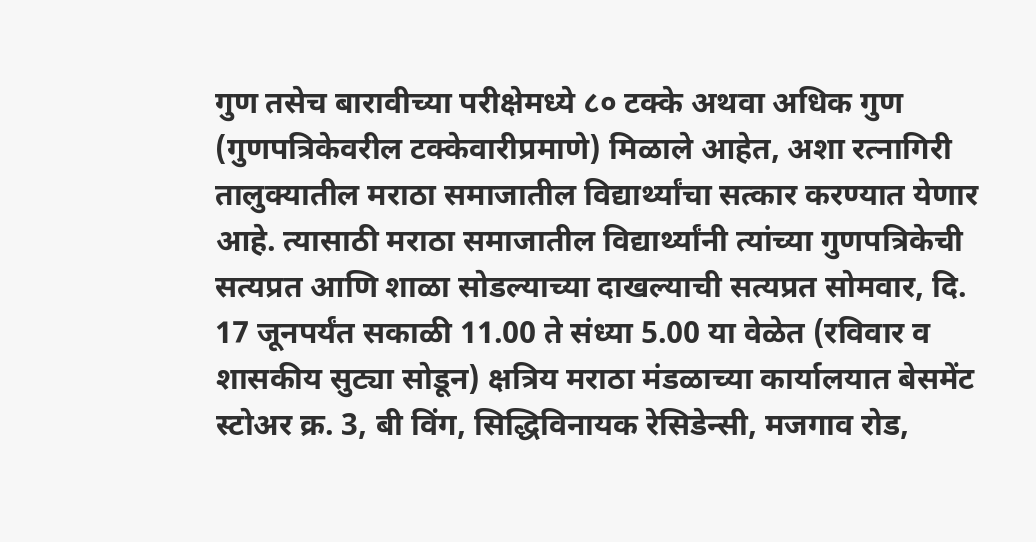गुण तसेच बारावीच्या परीक्षेमध्ये ८० टक्के अथवा अधिक गुण (गुणपत्रिकेवरील टक्केवारीप्रमाणे) मिळाले आहेत, अशा रत्नागिरी तालुक्यातील मराठा समाजातील विद्यार्थ्यांचा सत्कार करण्यात येणार आहे. त्यासाठी मराठा समाजातील विद्यार्थ्यांनी त्यांच्या गुणपत्रिकेची सत्यप्रत आणि शाळा सोडल्याच्या दाखल्याची सत्यप्रत सोमवार, दि. 17 जूनपर्यंत सकाळी 11.00 ते संध्या 5.00 या वेळेत (रविवार व शासकीय सुट्या सोडून) क्षत्रिय मराठा मंडळाच्या कार्यालयात बेसमेंट स्टोअर क्र. 3, बी विंग, सिद्धिविनायक रेसिडेन्सी, मजगाव रोड,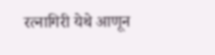रत्नागिरी येथे आणून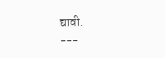द्यावी.
---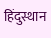हिंदुस्थान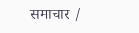समाचार /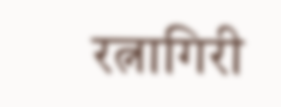रत्नागिरी